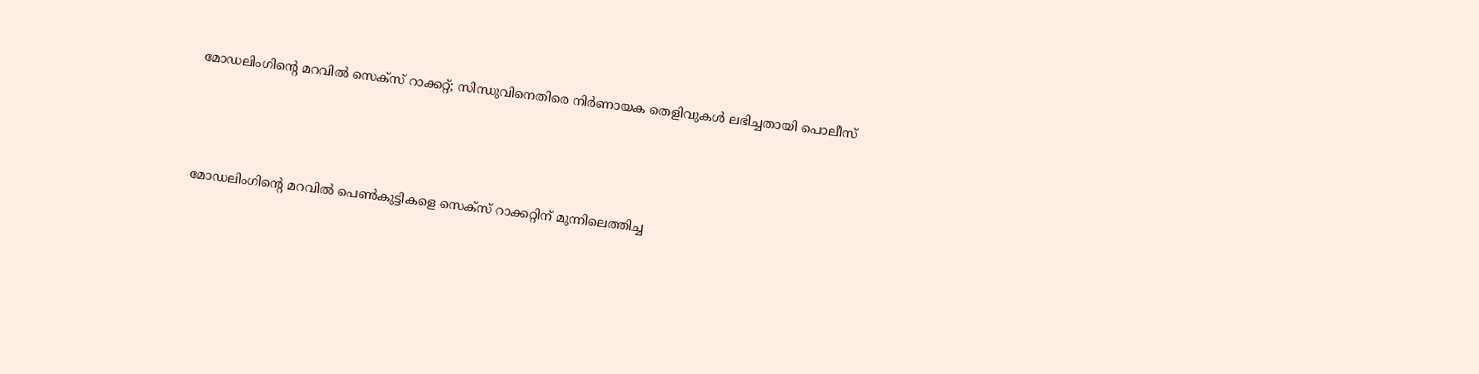മോഡലിംഗിന്റെ മറവിൽ സെക്‌സ് റാക്കറ്റ്; സിന്ധുവിനെതിരെ നിർണായക തെളിവുകൾ ലഭിച്ചതായി പൊലീസ്



മോഡലിംഗിന്റെ മറവിൽ പെൺകുട്ടികളെ സെക്‌സ് റാക്കറ്റിന് മുന്നിലെത്തിച്ച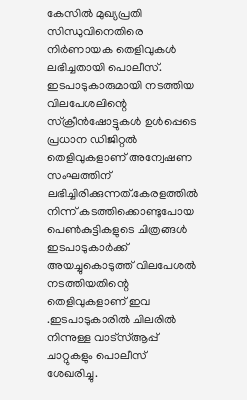കേസിൽ മുഖ്യപ്രതി സിന്ധുവിനെതിരെ നിർണായക തെളിവുകൾ ലഭിച്ചതായി പൊലീസ്. ഇടപാടുകാരുമായി നടത്തിയ വിലപേശലിന്റെ സ്‌ക്രീൻഷോട്ടുകൾ ഉൾപ്പെടെ പ്രധാന ഡിജിറ്റൽ തെളിവുകളാണ് അന്വേഷണ സംഘത്തിന് ലഭിച്ചിരിക്കുന്നത്.കേരളത്തിൽ നിന്ന് കടത്തിക്കൊണ്ടുപോയ പെൺകുട്ടികളുടെ ചിത്രങ്ങൾ ഇടപാടുകാർക്ക് അയച്ചുകൊടുത്ത് വിലപേശൽ നടത്തിയതിന്റെ തെളിവുകളാണ് ഇവ .ഇടപാടുകാരിൽ ചിലരിൽ നിന്നുള്ള വാട്സ്ആപ്പ് ചാറ്റുകളും പൊലീസ് ശേഖരിച്ചു.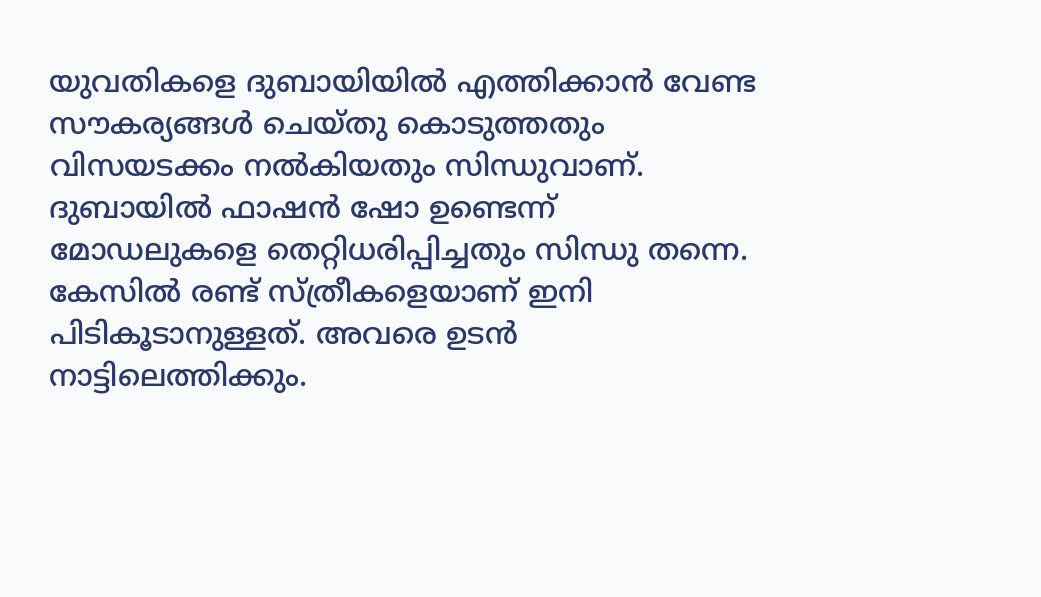യുവതികളെ ദുബായിയിൽ എത്തിക്കാൻ വേണ്ട സൗകര്യങ്ങൾ ചെയ്തു കൊടുത്തതും വിസയടക്കം നൽകിയതും സിന്ധുവാണ്. ദുബായിൽ ഫാഷൻ ഷോ ഉണ്ടെന്ന് മോഡലുകളെ തെറ്റിധരിപ്പിച്ചതും സിന്ധു തന്നെ. കേസിൽ രണ്ട് സ്ത്രീകളെയാണ് ഇനി പിടികൂടാനുള്ളത്. അവരെ ഉടൻ നാട്ടിലെത്തിക്കും.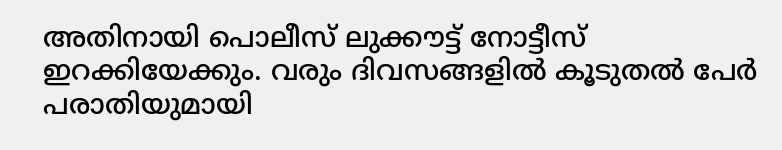അതിനായി പൊലീസ് ലുക്കൗട്ട് നോട്ടീസ് ഇറക്കിയേക്കും. വരും ദിവസങ്ങളിൽ കൂടുതൽ പേർ പരാതിയുമായി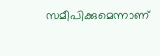സമീപിക്കുമെന്നാണ്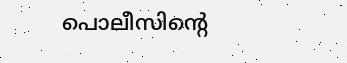പൊലീസിന്റെ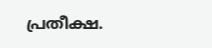പ്രതീക്ഷ.